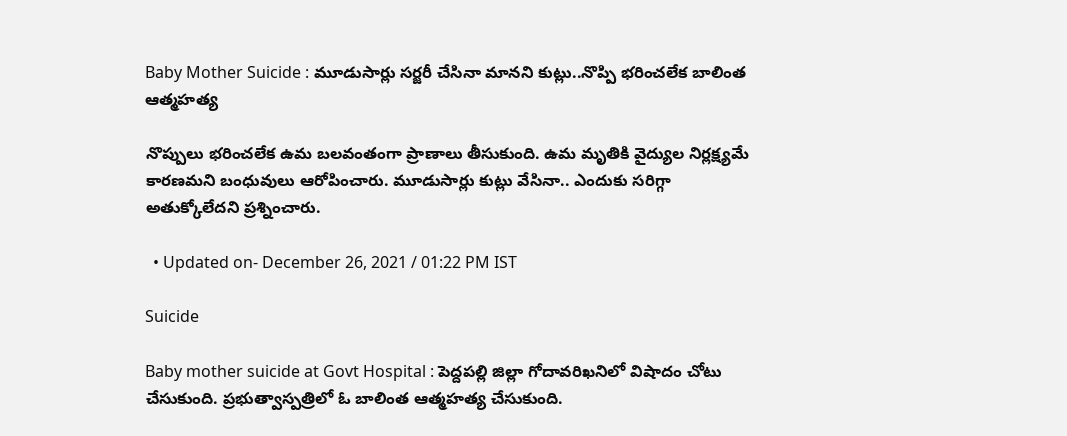Baby Mother Suicide : మూడుసార్లు సర్జరీ చేసినా మానని కుట్లు..నొప్పి భరించలేక బాలింత ఆత్మహత్య

నొప్పులు భరించలేక ఉమ బలవంతంగా ప్రాణాలు తీసుకుంది. ఉమ మృతికి వైద్యుల నిర్లక్ష్యమే కారణమని బంధువులు ఆరోపించారు. మూడుసార్లు కుట్లు వేసినా.. ఎందుకు సరిగ్గా అతుక్కోలేదని ప్రశ్నించారు.

  • Updated on- December 26, 2021 / 01:22 PM IST

Suicide

Baby mother suicide at Govt Hospital : పెద్దపల్లి జిల్లా గోదావరిఖనిలో విషాదం చోటు చేసుకుంది. ప్రభుత్వాస్పత్రిలో ఓ బాలింత ఆత్మహత్య చేసుకుంది.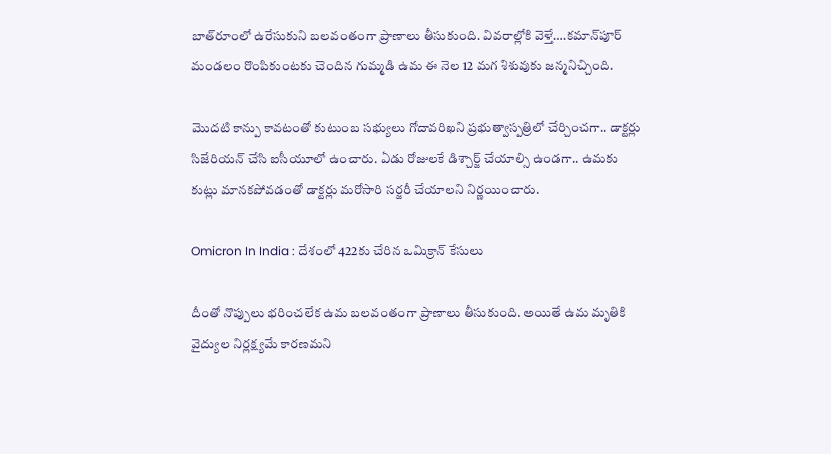బాత్‌రూంలో ఉరేసుకుని బలవంతంగా ప్రాణాలు తీసుకుంది. వివరాల్లోకి వెళ్తే….కమాన్‌పూర్ మండలం రొంపికుంటకు చెందిన గుమ్మడి ఉమ ఈ నెల 12 మగ శిశువుకు జన్మనిచ్చింది.

మొదటి కాన్పు కావటంతో కుటుంబ సభ్యులు గోదావరిఖని ప్రభుత్వాస్పత్రిలో చేర్చించగా.. డాక్టర్లు సిజేరియన్‌ చేసి ఐసీయూలో ఉంచారు. ఏడు రోజులకే డిశ్చార్జ్‌ చేయాల్సి ఉండగా.. ఉమకు కుట్లు మానకపోవడంతో డాక్టర్లు మరోసారి సర్జరీ చేయాలని నిర్ణయించారు.

Omicron In India : దేశంలో 422కు చేరిన ఒమిక్రాన్ కేసులు

దీంతో నొప్పులు భరించలేక ఉమ బలవంతంగా ప్రాణాలు తీసుకుంది. అయితే ఉమ మృతికి వైద్యుల నిర్లక్ష్యమే కారణమని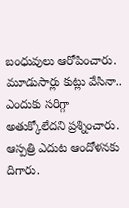బంధువులు ఆరోపించారు. మూడుసార్లు కుట్లు వేసినా.. ఎందుకు సరిగ్గా అతుక్కోలేదని ప్రశ్నించారు. ఆస్పత్రి ఎదుట ఆందోళనకు దిగారు.